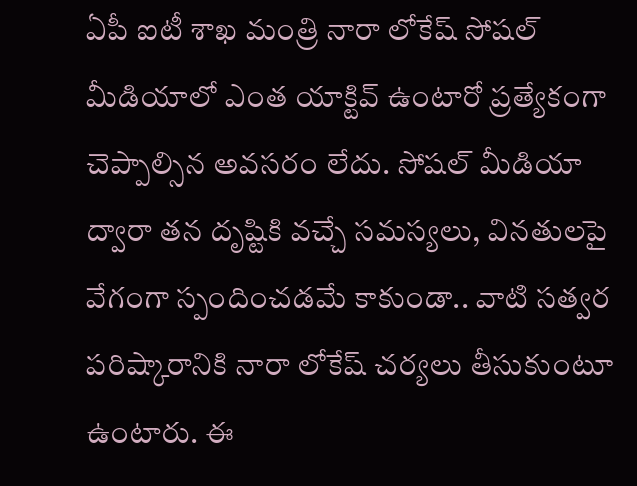ఏపీ ఐటీ శాఖ మంత్రి నారా లోకేష్ సోషల్ మీడియాలో ఎంత యాక్టివ్ ఉంటారో ప్రత్యేకంగా చెప్పాల్సిన అవసరం లేదు. సోషల్ మీడియా ద్వారా తన దృష్టికి వచ్చే సమస్యలు, వినతులపై వేగంగా స్పందించడమే కాకుండా.. వాటి సత్వర పరిష్కారానికి నారా లోకేష్ చర్యలు తీసుకుంటూ ఉంటారు. ఈ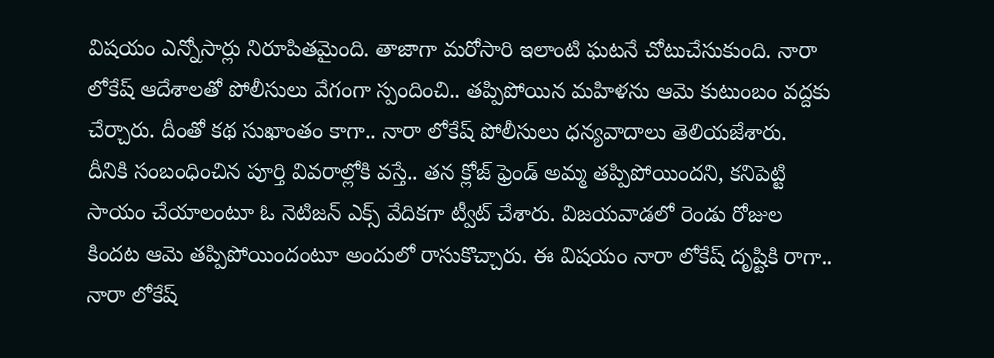విషయం ఎన్నోసార్లు నిరూపితమైంది. తాజాగా మరోసారి ఇలాంటి ఘటనే చోటుచేసుకుంది. నారా లోకేష్ ఆదేశాలతో పోలీసులు వేగంగా స్పందించి.. తప్పిపోయిన మహిళను ఆమె కుటుంబం వద్దకు చేర్చారు. దీంతో కథ సుఖాంతం కాగా.. నారా లోకేష్ పోలీసులు ధన్యవాదాలు తెలియజేశారు.
దీనికి సంబంధించిన పూర్తి వివరాల్లోకి వస్తే.. తన క్లోజ్ ఫ్రెండ్ అమ్మ తప్పిపోయిందని, కనిపెట్టి సాయం చేయాలంటూ ఓ నెటిజన్ ఎక్స్ వేదికగా ట్వీట్ చేశారు. విజయవాడలో రెండు రోజుల కిందట ఆమె తప్పిపోయిందంటూ అందులో రాసుకొచ్చారు. ఈ విషయం నారా లోకేష్ దృష్టికి రాగా.. నారా లోకేష్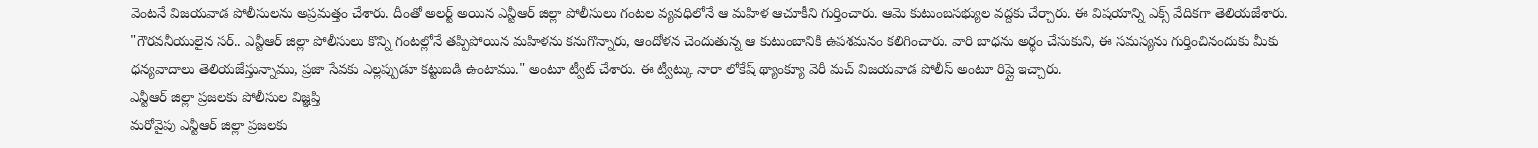వెంటనే విజయవాడ పోలీసులను అప్రమత్తం చేశారు. దీంతో అలర్ట్ అయిన ఎన్టీఆర్ జిల్లా పోలీసులు గంటల వ్యవధిలోనే ఆ మహిళ ఆచూకీని గుర్తించారు. ఆమె కుటుంబసభ్యుల వద్దకు చేర్చారు. ఈ విషయాన్ని ఎక్స్ వేదికగా తెలియజేశారు.
"గౌరవనీయులైన సర్.. ఎన్టీఆర్ జిల్లా పోలీసులు కొన్ని గంటల్లోనే తప్పిపోయిన మహిళను కనుగొన్నారు, ఆందోళన చెందుతున్న ఆ కుటుంబానికి ఉపశమనం కలిగించారు. వారి బాధను అర్థం చేసుకుని, ఈ సమస్యను గుర్తించినందుకు మీకు ధన్యవాదాలు తెలియజేస్తున్నాము, ప్రజా సేవకు ఎల్లప్పుడూ కట్టుబడి ఉంటాము." అంటూ ట్వీట్ చేశారు. ఈ ట్వీట్కు నారా లోకేష్ థ్యాంక్యూ వెరీ మచ్ విజయవాడ పోలీస్ అంటూ రిప్లై ఇచ్చారు.
ఎన్టీఆర్ జిల్లా ప్రజలకు పోలీసుల విజ్ఞప్తి
మరోవైపు ఎన్టీఆర్ జిల్లా ప్రజలకు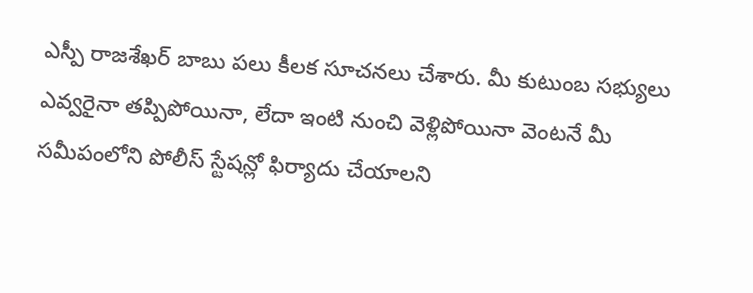ఎస్పీ రాజశేఖర్ బాబు పలు కీలక సూచనలు చేశారు. మీ కుటుంబ సభ్యులు ఎవ్వరైనా తప్పిపోయినా, లేదా ఇంటి నుంచి వెళ్లిపోయినా వెంటనే మీ సమీపంలోని పోలీస్ స్టేషన్లో ఫిర్యాదు చేయాలని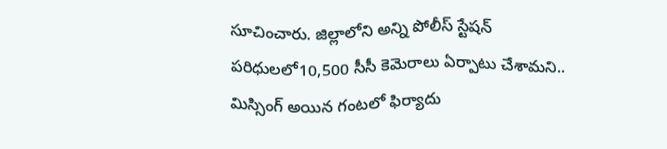సూచించారు. జిల్లాలోని అన్ని పోలీస్ స్టేషన్ పరిధులలో10,500 సీసీ కెమెరాలు ఏర్పాటు చేశామని.. మిస్సింగ్ అయిన గంటలో ఫిర్యాదు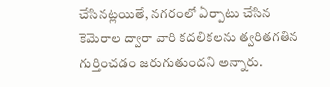చేసినట్లయితే, నగరంలో ఏర్పాటు చేసిన కెమెరాల ద్వారా వారి కదలికలను త్వరితగతిన గుర్తించడం జరుగుతుందని అన్నారు.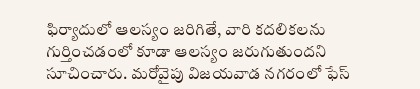ఫిర్యాదులో ఆలస్యం జరిగితే, వారి కదలికలను గుర్తించడంలో కూడా ఆలస్యం జరుగుతుందని సూచించారు. మరోవైపు విజయవాడ నగరంలో ఫేస్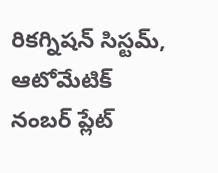రికగ్నిషన్ సిస్టమ్, ఆటోమేటిక్ నంబర్ ప్లేట్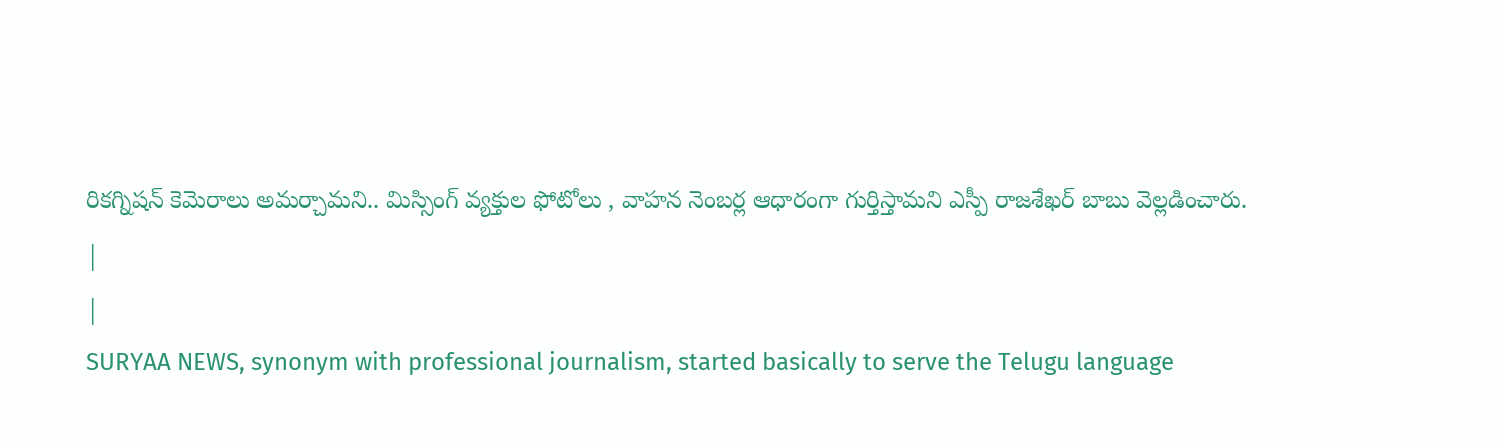రికగ్నిషన్ కెమెరాలు అమర్చామని.. మిస్సింగ్ వ్యక్తుల ఫోటోలు , వాహన నెంబర్ల ఆధారంగా గుర్తిస్తామని ఎస్పీ రాజశేఖర్ బాబు వెల్లడించారు.
|
|
SURYAA NEWS, synonym with professional journalism, started basically to serve the Telugu language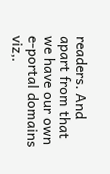readers. And apart from that we have our own e-portal domains viz,.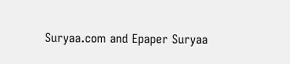Suryaa.com and Epaper Suryaa